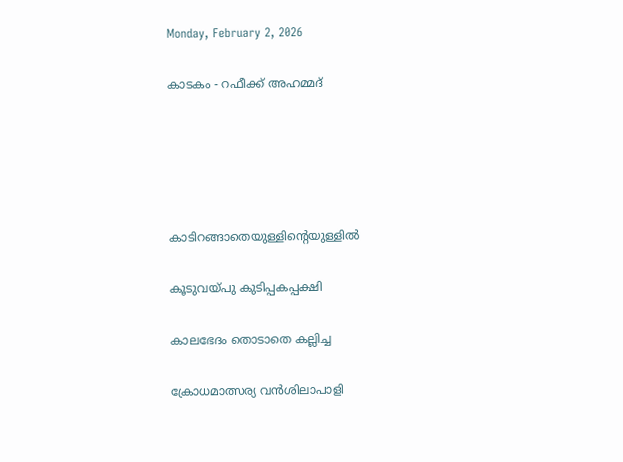Monday, February 2, 2026

കാടകം - റഫീക്ക് അഹമ്മദ്





കാടിറങ്ങാതെയുള്ളിന്റെയുള്ളിൽ

കൂടുവയ്പു കുടിപ്പകപ്പക്ഷി

കാലഭേദം തൊടാതെ കല്ലിച്ച

ക്രോധമാത്സര്യ വൻശിലാപാളി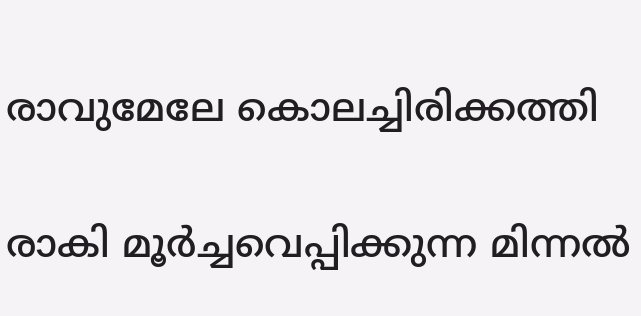രാവുമേലേ കൊലച്ചിരിക്കത്തി

രാകി മൂർച്ചവെപ്പിക്കുന്ന മിന്നൽ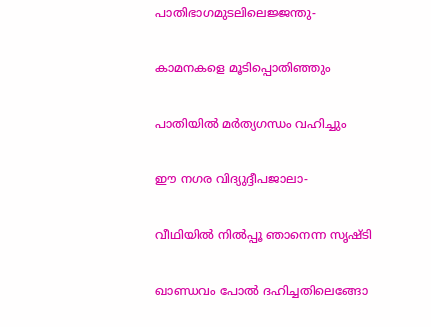പാതിഭാഗമുടലിലെജ്ജന്തു-

കാമനകളെ മൂടിപ്പൊതിഞ്ഞും

പാതിയിൽ മർത്യഗന്ധം വഹിച്ചും

ഈ നഗര വിദ്യുദ്ദീപജാലാ-

വീഥിയിൽ നിൽപ്പൂ ഞാനെന്ന സൃഷ്ടി

ഖാണ്ഡവം പോൽ ദഹിച്ചതിലെങ്ങോ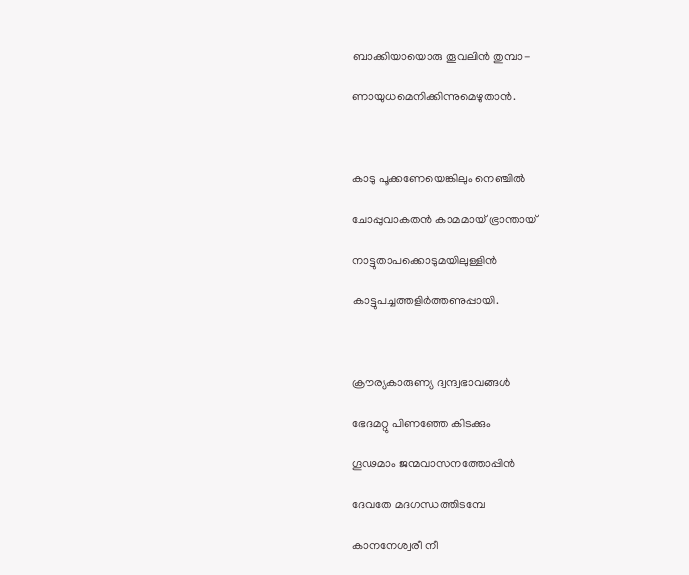ബാക്കിയായൊരു തൂവലിൻ തുമ്പാ-

ണായുധമെനിക്കിന്നുമെഴുതാൻ.



കാടു പൂക്കണേയെങ്കിലും നെഞ്ചിൽ

ചോപ്പുവാകതൻ കാമമായ് ഭ്രാന്തായ്

നാട്ടുതാപക്കൊടുമയിലുള്ളിൻ

കാട്ടുപച്ചത്തളിർത്തണുപ്പായി.



ക്രൗര്യകാരുണ്യ ദ്വന്ദ്വഭാവങ്ങൾ

ഭേദമറ്റു പിണഞ്ഞേ കിടക്കും

ഗൂഢമാം ജന്മവാസനത്തോപ്പിൻ

ദേവതേ മദഗന്ധത്തിടമ്പേ

കാനനേശ്വരീ നീ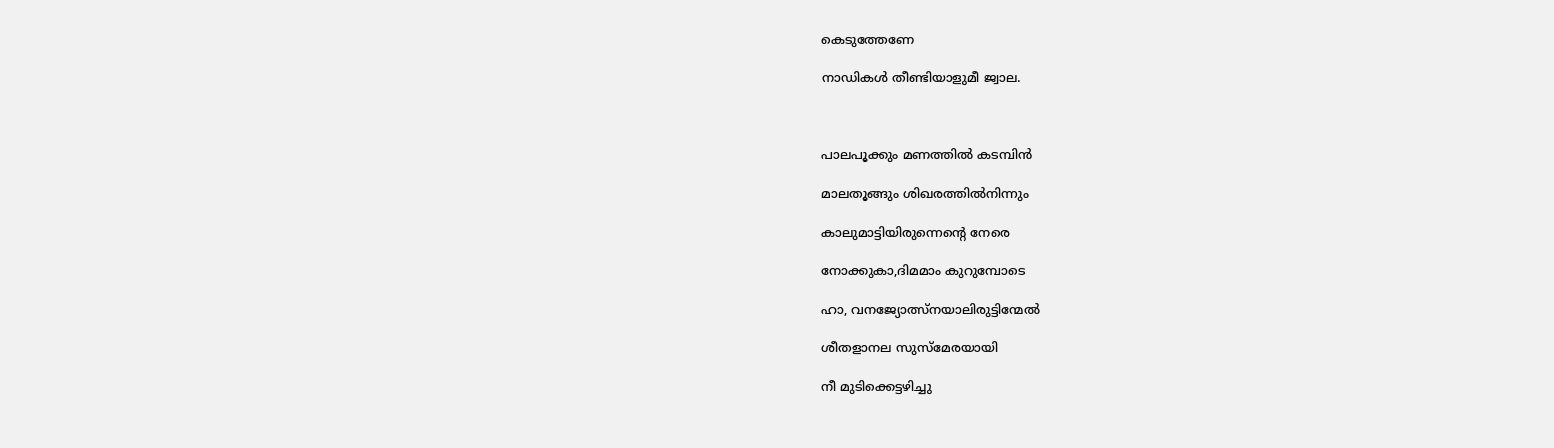കെടുത്തേണേ

നാഡികൾ തീണ്ടിയാളുമീ ജ്വാല.



പാലപൂക്കും മണത്തിൽ കടമ്പിൻ

മാലതൂങ്ങും ശിഖരത്തിൽനിന്നും

കാലുമാട്ടിയിരുന്നെന്റെ നേരെ

നോക്കുകാ,ദിമമാം കുറുമ്പോടെ

ഹാ, വനജ്യോത്സ്‌നയാലിരുട്ടിന്മേൽ

ശീതളാനല സുസ്മേരയായി

നീ മുടിക്കെട്ടഴിച്ചു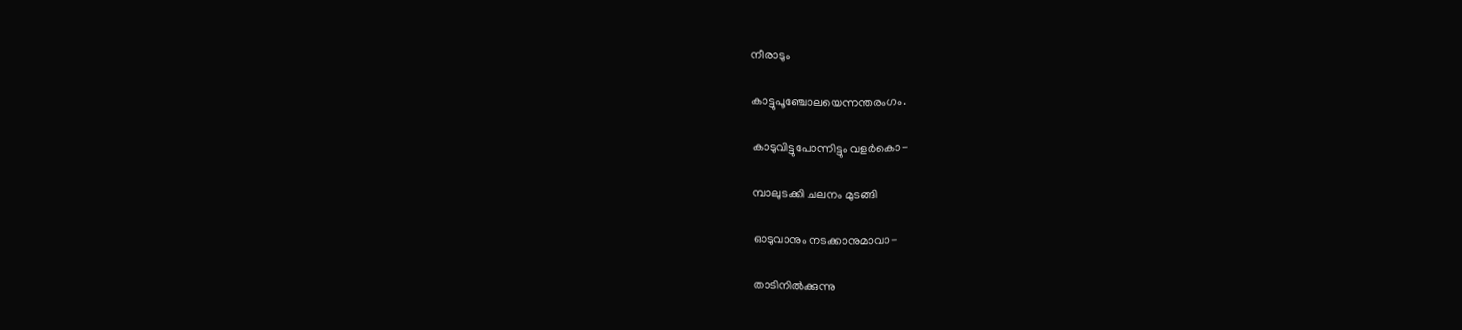നീരാടും

കാട്ടുപൂഞ്ചോലയെന്നന്തരംഗം.

കാടുവിട്ടുപോന്നിട്ടും വളർകൊ-

മ്പാലുടക്കി ചലനം മുടങ്ങി

ഓടുവാനും നടക്കാനുമാവാ-

താടിനിൽക്കുന്നു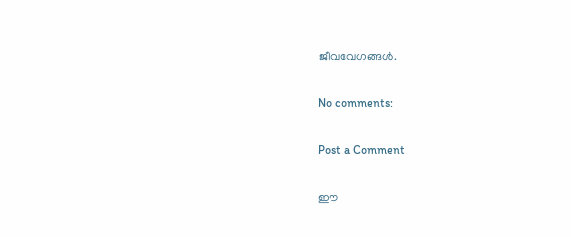ജീവവേഗങ്ങൾ.

No comments:

Post a Comment

ഈ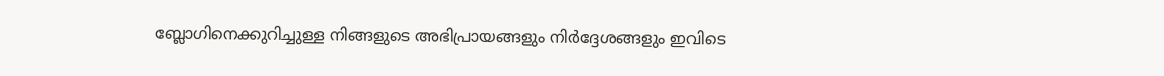ബ്ലോഗിനെക്കുറിച്ചുള്ള നിങ്ങളുടെ അഭിപ്രായങ്ങളും നിര്‍ദ്ദേശങ്ങളും ഇവിടെ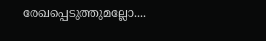രേഖപ്പെടുത്തുമല്ലോ....